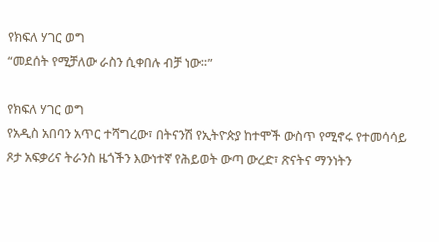የክፍለ ሃገር ወግ
“መደሰት የሚቻለው ራስን ሲቀበሉ ብቻ ነው።”

የክፍለ ሃገር ወግ
የአዲስ አበባን አጥር ተሻግረው፣ በትናንሽ የኢትዮጵያ ከተሞች ውስጥ የሚኖሩ የተመሳሳይ ጾታ አፍቃሪና ትራንስ ዜጎችን እውነተኛ የሕይወት ውጣ ውረድ፣ ጽናትና ማንነትን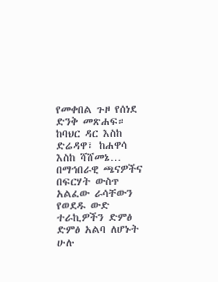የመቀበል ጉዞ የሰነደ ድንቅ መጽሐፍ። ከባህር ዳር እስከ ድሬዳዋ፣ ከሐዋሳ እስከ ሻሸመኔ… በማኅበራዊ ጫናዎችና በፍርሃት ውስጥ አልፈው ራሳቸውን የወደዱ ውድ ተራኪዎችን ድምፅ ድምፅ አልባ ለሆኑት ሁሉ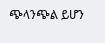ጭላንጭል ይሆን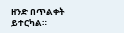ዘንድ በጥልቀት ይተርካል።